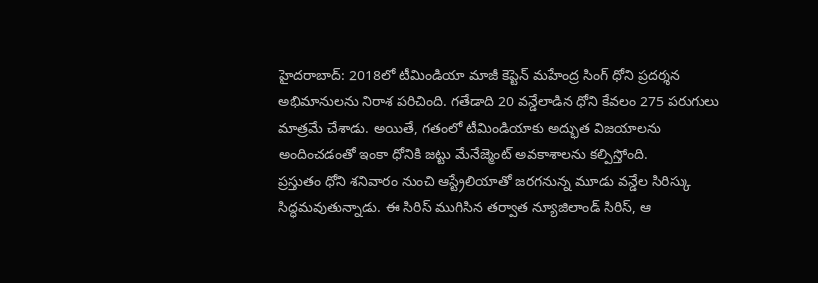హైదరాబాద్: 2018లో టీమిండియా మాజీ కెప్టెన్ మహేంద్ర సింగ్ ధోని ప్రదర్శన అభిమానులను నిరాశ పరిచింది. గతేడాది 20 వన్డేలాడిన ధోని కేవలం 275 పరుగులు మాత్రమే చేశాడు. అయితే, గతంలో టీమిండియాకు అద్భుత విజయాలను అందించడంతో ఇంకా ధోనికి జట్టు మేనేజ్మెంట్ అవకాశాలను కల్పిస్తోంది.
ప్రస్తుతం ధోని శనివారం నుంచి ఆస్ట్రేలియాతో జరగనున్న మూడు వన్డేల సిరిస్కు సిద్ధమవుతున్నాడు. ఈ సిరిస్ ముగిసిన తర్వాత న్యూజిలాండ్ సిరిస్, ఆ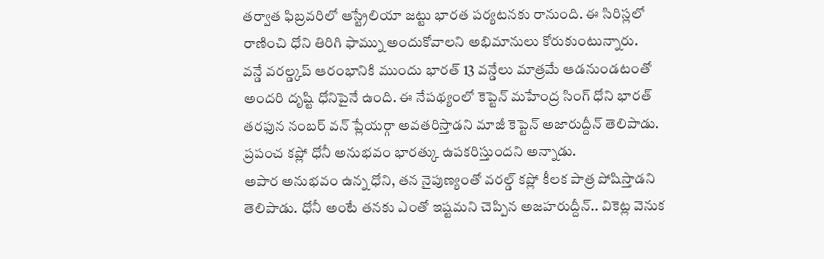తర్వాత ఫిబ్రవరిలో ఆస్ట్రేలియా జట్టు భారత పర్యటనకు రానుంది. ఈ సిరిస్లలో రాణించి ధోని తిరిగి ఫామ్ను అందుకోవాలని అభిమానులు కోరుకుంటున్నారు.
వన్డే వరల్డ్కప్ ఆరంభానికి ముందు భారత్ 13 వన్డేలు మాత్రమే ఆడనుండటంతో అందరి దృష్టి ధోనిపైనే ఉంది. ఈ నేపథ్యంలో కెప్టెన్ మహేంద్ర సింగ్ ధోని భారత్ తరఫున నంబర్ వన్ ప్లేయర్గా అవతరిస్తాడని మాజీ కెప్టెన్ అజారుద్దీన్ తెలిపాడు. ప్రపంచ కప్లో ధోనీ అనుభవం భారత్కు ఉపకరిస్తుందని అన్నాడు.
అపార అనుభవం ఉన్న ధోని, తన నైపుణ్యంతో వరల్డ్ కప్లో కీలక పాత్ర పోషిస్తాడని తెలిపాడు. ధోనీ అంటే తనకు ఎంతో ఇష్టమని చెప్పిన అజహరుద్దీన్.. వికెట్ల వెనుక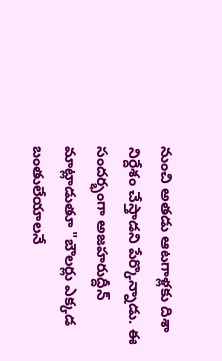నుంచి అతడు ఆటగాళ్లకు దిశా నిర్దేశం చేస్తాడని పేర్కొన్నాడు. ఈ సందర్భంగా అజహరుద్దీన్ మాట్లాడుతూ "బౌలర్లు ఎక్కడ బంతులేయాలనే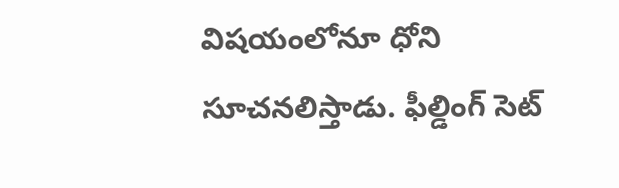విషయంలోనూ ధోని సూచనలిస్తాడు. ఫీల్డింగ్ సెట్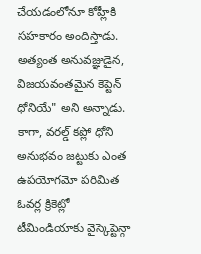చేయడంలోనూ కోహ్లీకి సహకారం అందిస్తాడు. అత్యంత అనువజ్ఞుడైన, విజయవంతమైన కెప్టెన్ ధోనియే" అని అన్నాడు. కాగా, వరల్డ్ కప్లో ధోని అనుభవం జట్టుకు ఎంత ఉపయోగమో పరిమిత ఓవర్ల క్రికెట్లో టీమిండియాకు వైస్కెప్టెన్గా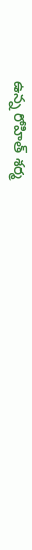ఉన్న రోహిత్ శర్మ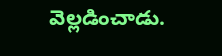వెల్లడించాడు.